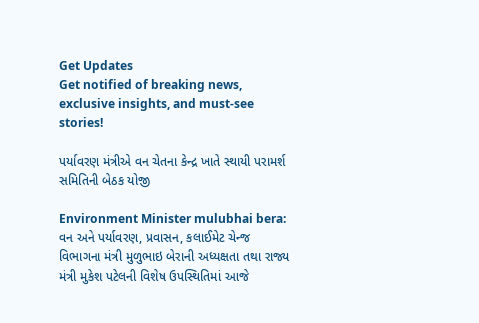Get Updates
Get notified of breaking news, exclusive insights, and must-see stories!

પર્યાવરણ મંત્રીએ વન ચેતના કેન્દ્ર ખાતે સ્થાયી પરામર્શ સમિતિની બેઠક યોજી

Environment Minister mulubhai bera: વન અને પર્યાવરણ, પ્રવાસન, કલાઈમેટ ચેન્જ વિભાગના મંત્રી મુળુભાઇ બેરાની અધ્યક્ષતા તથા રાજ્ય મંત્રી મુકેશ પટેલની વિશેષ ઉપસ્થિતિમાં આજે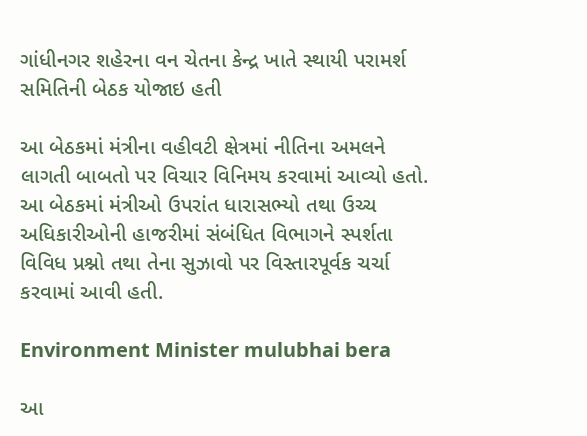ગાંધીનગર શહેરના વન ચેતના કેન્દ્ર ખાતે સ્થાયી પરામર્શ સમિતિની બેઠક યોજાઇ હતી

આ બેઠકમાં મંત્રીના વહીવટી ક્ષેત્રમાં નીતિના અમલને લાગતી બાબતો પર વિચાર વિનિમય કરવામાં આવ્યો હતો. આ બેઠકમાં મંત્રીઓ ઉપરાંત ધારાસભ્યો તથા ઉચ્ચ અધિકારીઓની હાજરીમાં સંબંધિત વિભાગને સ્પર્શતા વિવિધ પ્રશ્નો તથા તેના સુઝાવો પર વિસ્તારપૂર્વક ચર્ચા કરવામાં આવી હતી.

Environment Minister mulubhai bera

આ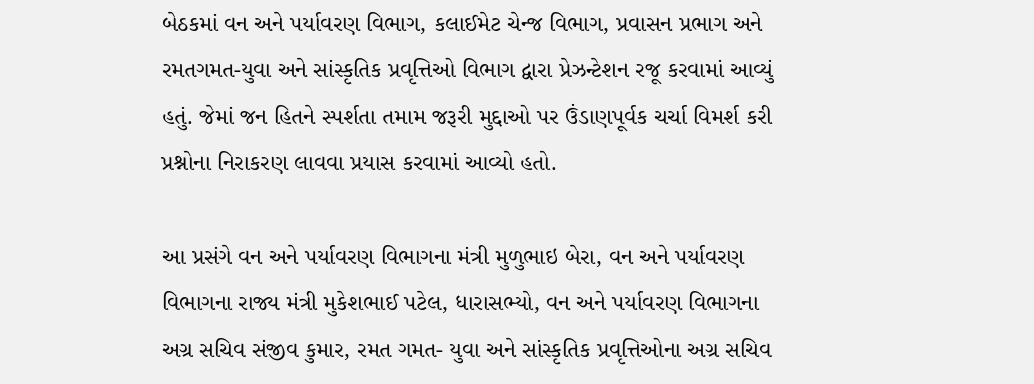બેઠકમાં વન અને પર્યાવરણ વિભાગ, કલાઈમેટ ચેન્જ વિભાગ, પ્રવાસન પ્રભાગ અને રમતગમત-યુવા અને સાંસ્કૃતિક પ્રવૃત્તિઓ વિભાગ દ્વારા પ્રેઝન્ટેશન રજૂ કરવામાં આવ્યું હતું. જેમાં જન હિતને સ્પર્શતા તમામ જરૂરી મુદ્દાઓ પર ઉંડાણપૂર્વક ચર્ચા વિમર્શ કરી પ્રશ્નોના નિરાકરણ લાવવા પ્રયાસ કરવામાં આવ્યો હતો.

આ પ્રસંગે વન અને પર્યાવરણ વિભાગના મંત્રી મુળુભાઇ બેરા, વન અને પર્યાવરણ વિભાગના રાજ્ય મંત્રી મુકેશભાઈ પટેલ, ધારાસભ્યો, વન અને પર્યાવરણ વિભાગના અગ્ર સચિવ સંજીવ કુમાર, રમત ગમત- યુવા અને સાંસ્કૃતિક પ્રવૃત્તિઓના અગ્ર સચિવ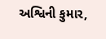અશ્વિની કુમાર,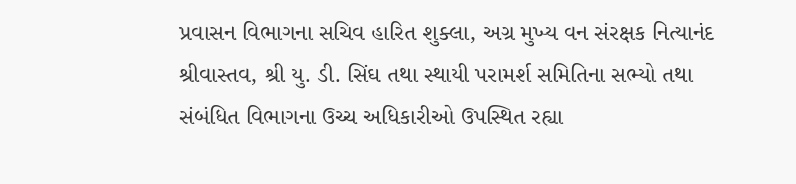પ્રવાસન વિભાગના સચિવ હારિત શુક્લા, અગ્ર મુખ્ય વન સંરક્ષક નિત્યાનંદ શ્રીવાસ્તવ, શ્રી યુ. ડી. સિંઘ તથા સ્થાયી પરામર્શ સમિતિના સભ્યો તથા સંબંધિત વિભાગના ઉચ્ચ અધિકારીઓ ઉપસ્થિત રહ્યા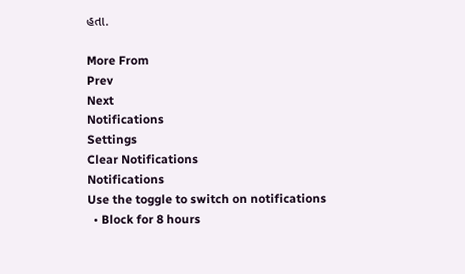હતા.

More From
Prev
Next
Notifications
Settings
Clear Notifications
Notifications
Use the toggle to switch on notifications
  • Block for 8 hours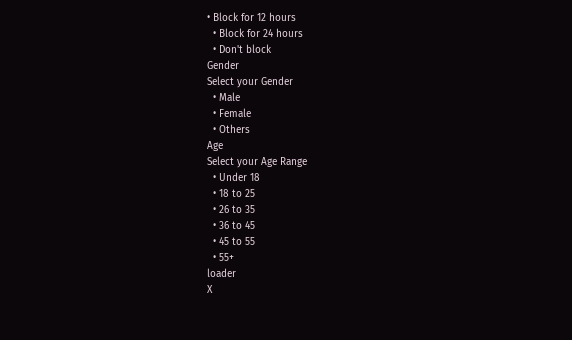• Block for 12 hours
  • Block for 24 hours
  • Don't block
Gender
Select your Gender
  • Male
  • Female
  • Others
Age
Select your Age Range
  • Under 18
  • 18 to 25
  • 26 to 35
  • 36 to 45
  • 45 to 55
  • 55+
loader
X